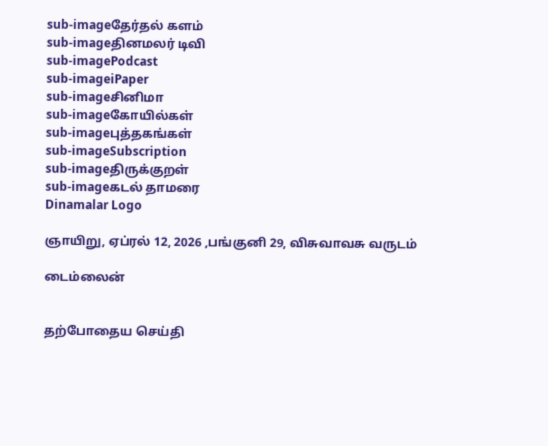sub-imageதேர்தல் களம்
sub-imageதினமலர் டிவி
sub-imagePodcast
sub-imageiPaper
sub-imageசினிமா
sub-imageகோயில்கள்
sub-imageபுத்தகங்கள்
sub-imageSubscription
sub-imageதிருக்குறள்
sub-imageகடல் தாமரை
Dinamalar Logo

ஞாயிறு, ஏப்ரல் 12, 2026 ,பங்குனி 29, விசுவாவசு வருடம்

டைம்லைன்


தற்போதைய செய்தி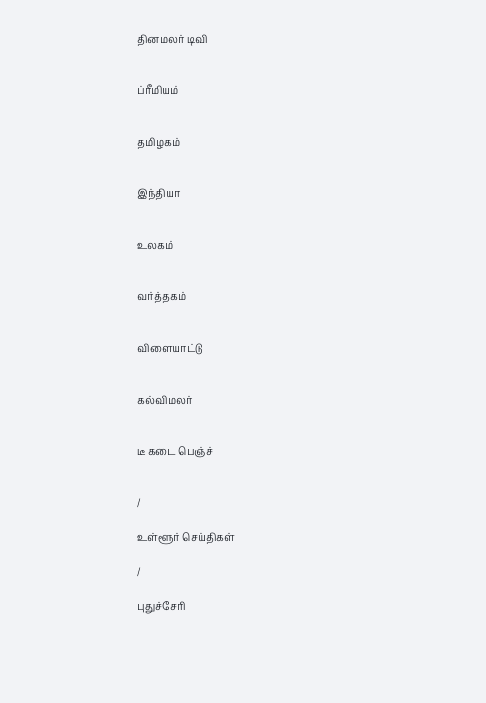தினமலர் டிவி


ப்ரீமியம்


தமிழகம்


இந்தியா


உலகம்


வர்த்தகம்


விளையாட்டு


கல்விமலர்


டீ கடை பெஞ்ச்


/

உள்ளூர் செய்திகள்

/

புதுச்சேரி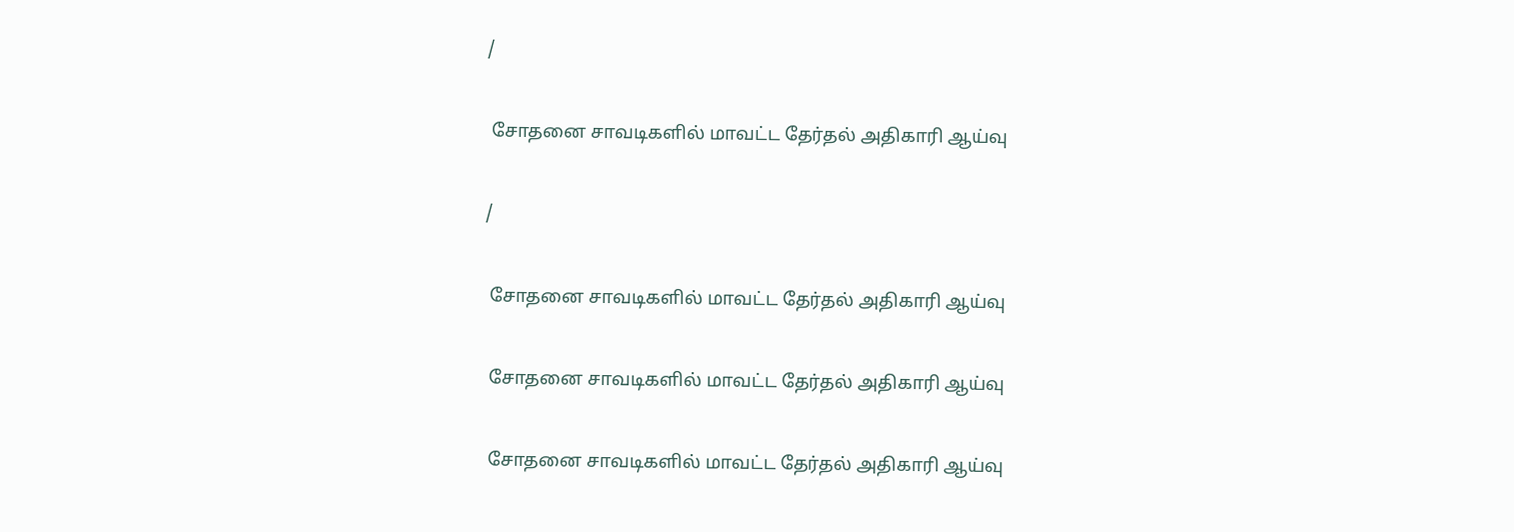/

 சோதனை சாவடிகளில் மாவட்ட தேர்தல் அதிகாரி ஆய்வு

/

 சோதனை சாவடிகளில் மாவட்ட தேர்தல் அதிகாரி ஆய்வு

 சோதனை சாவடிகளில் மாவட்ட தேர்தல் அதிகாரி ஆய்வு

 சோதனை சாவடிகளில் மாவட்ட தேர்தல் அதிகாரி ஆய்வு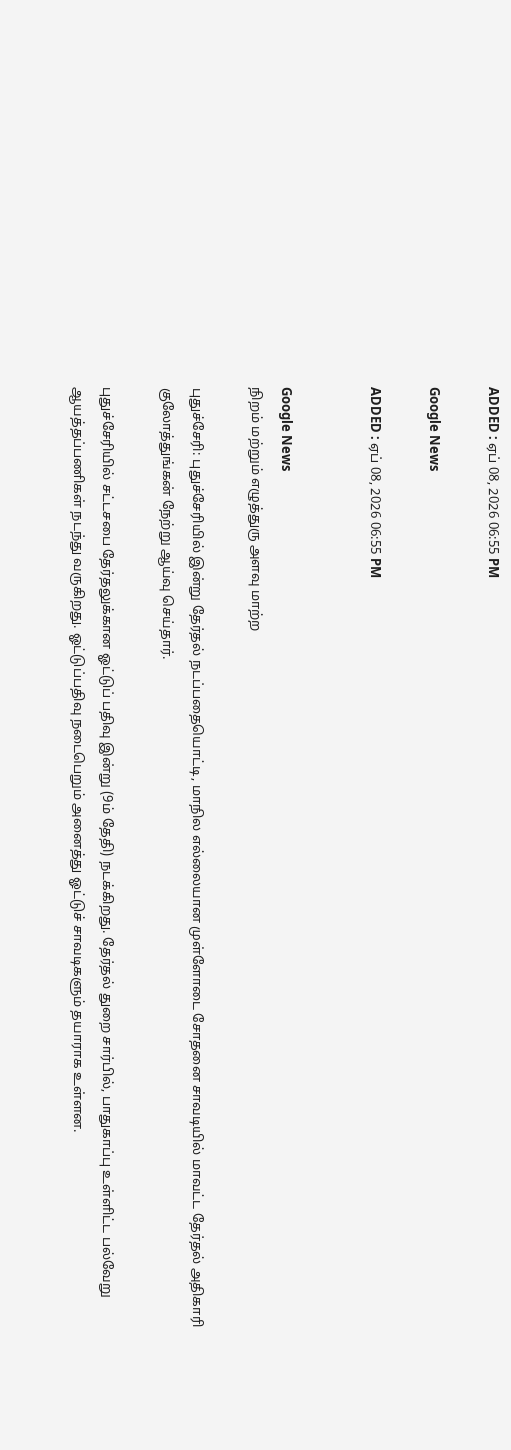ADDED : ஏப் 08, 2026 06:55 PM

Google News

ADDED : ஏப் 08, 2026 06:55 PM


Google News
நிறம் மற்றும் எழுத்துரு அளவு மாற்ற

புதுச்சேரி: புதுச்சேரியில் இன்று தேர்தல் நடப்பதையொட்டி, மாநில எல்லையான முள்ளோடை சோதனை சாவடியில் மாவட்ட தேர்தல் அதிகாரி குலோத்துங்கன் நேற்று ஆய்வு செய்தார்.

புதுச்சேரியில் சட்டசபை தேர்தலுக்கான ஓட்டுப் பதிவு இன்று (9ம் தேதி) நடக்கிறது. தேர்தல் துறை சார்பில், பாதுகாப்பு உள்ளிட்ட பல்வேறு ஆயத்தப்பணிகள் நடந்து வருகிறது. ஓட்டுப்பதிவு நடைபெறும் அனைத்து ஓட்டுச் சாவடிகளும் தயாராக உள்ளன.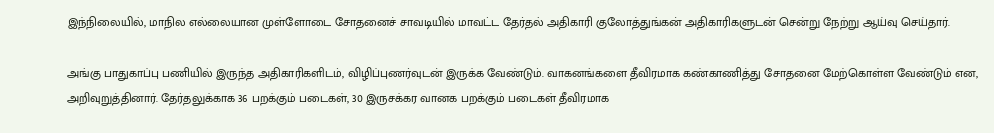இந்நிலையில், மாநில எல்லையான முள்ளோடை சோதனைச் சாவடியில் மாவட்ட தேர்தல் அதிகாரி குலோத்துங்கன் அதிகாரிகளுடன் சென்று நேற்று ஆய்வு செய்தார்.

அங்கு பாதுகாப்பு பணியில் இருந்த அதிகாரிகளிடம், விழிப்புணர்வுடன் இருக்க வேண்டும். வாகனங்களை தீவிரமாக கண்காணித்து சோதனை மேற்கொள்ள வேண்டும் என, அறிவுறுத்தினார். தேர்தலுக்காக 36 பறக்கும் படைகள், 30 இருசக்கர வானக பறக்கும் படைகள் தீவிரமாக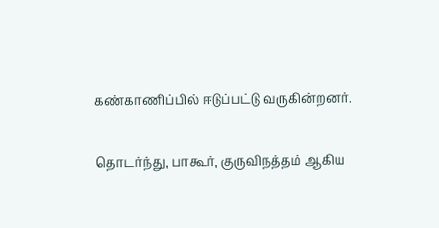கண்காணிப்பில் ஈடுப்பட்டு வருகின்றனர்.

தொடர்ந்து, பாகூர், குருவிநத்தம் ஆகிய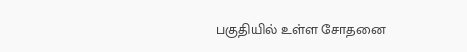பகுதியில் உள்ள சோதனை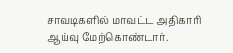சாவடிகளில் மாவட்ட அதிகாரி ஆய்வு மேற்கொண்டார்.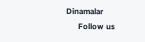Dinamalar
      Follow us